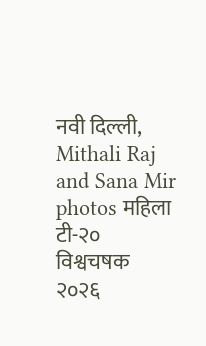नवी दिल्ली,
Mithali Raj and Sana Mir photos महिला टी-२० विश्वचषक २०२६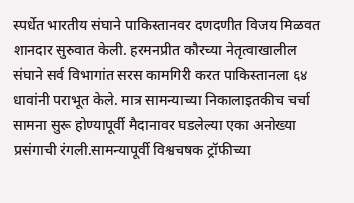स्पर्धेत भारतीय संघाने पाकिस्तानवर दणदणीत विजय मिळवत शानदार सुरुवात केली. हरमनप्रीत कौरच्या नेतृत्वाखालील संघाने सर्व विभागांत सरस कामगिरी करत पाकिस्तानला ६४ धावांनी पराभूत केले. मात्र सामन्याच्या निकालाइतकीच चर्चा सामना सुरू होण्यापूर्वी मैदानावर घडलेल्या एका अनोख्या प्रसंगाची रंगली.सामन्यापूर्वी विश्वचषक ट्रॉफीच्या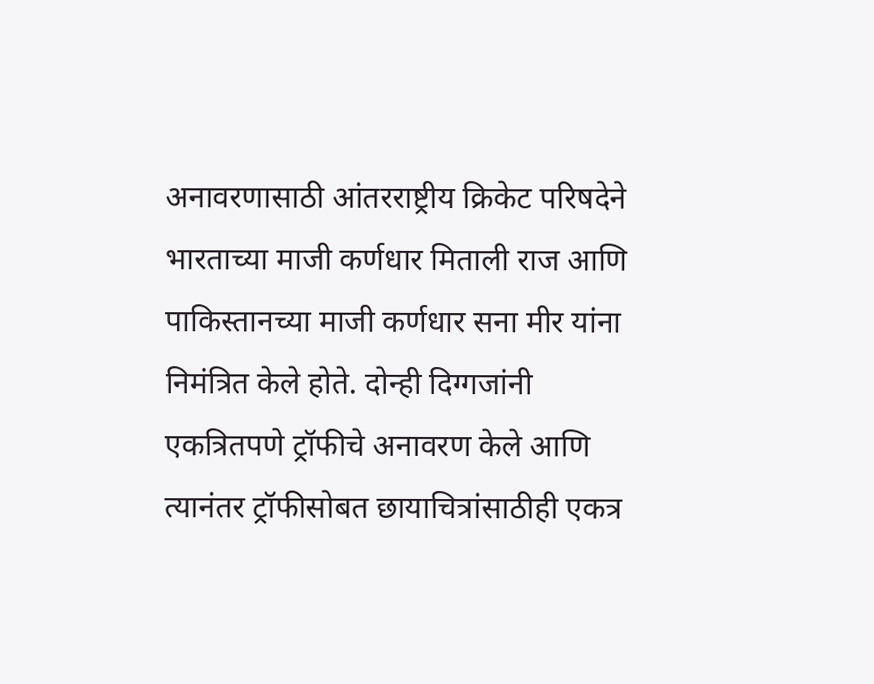अनावरणासाठी आंतरराष्ट्रीय क्रिकेट परिषदेने भारताच्या माजी कर्णधार मिताली राज आणि पाकिस्तानच्या माजी कर्णधार सना मीर यांना निमंत्रित केले होते. दोन्ही दिग्गजांनी एकत्रितपणे ट्रॉफीचे अनावरण केले आणि त्यानंतर ट्रॉफीसोबत छायाचित्रांसाठीही एकत्र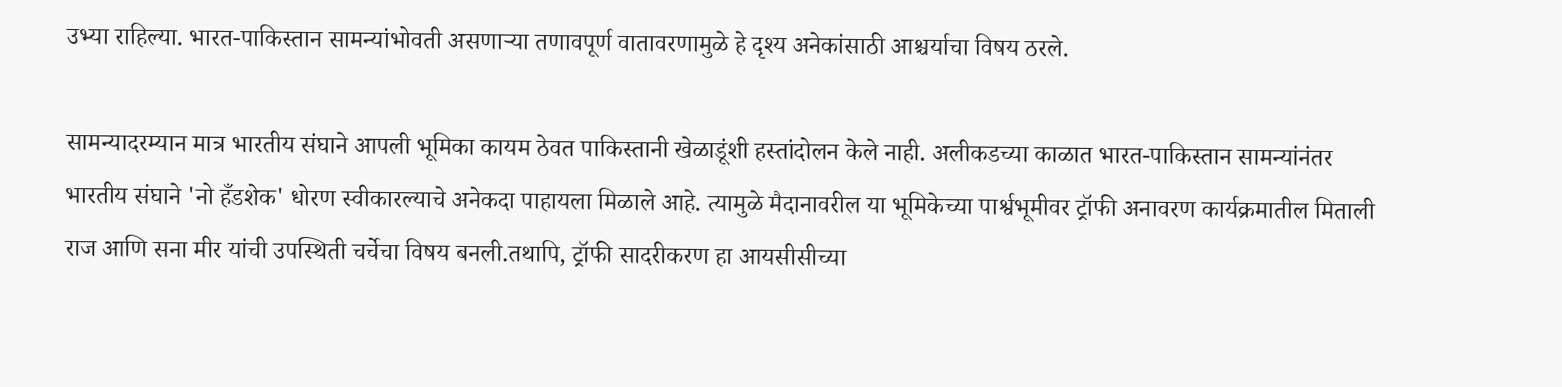उभ्या राहिल्या. भारत-पाकिस्तान सामन्यांभोवती असणाऱ्या तणावपूर्ण वातावरणामुळे हे दृश्य अनेकांसाठी आश्चर्याचा विषय ठरले.

सामन्यादरम्यान मात्र भारतीय संघाने आपली भूमिका कायम ठेवत पाकिस्तानी खेळाडूंशी हस्तांदोलन केले नाही. अलीकडच्या काळात भारत-पाकिस्तान सामन्यांनंतर भारतीय संघाने 'नो हँडशेक' धोरण स्वीकारल्याचे अनेकदा पाहायला मिळाले आहे. त्यामुळे मैदानावरील या भूमिकेच्या पार्श्वभूमीवर ट्रॉफी अनावरण कार्यक्रमातील मिताली राज आणि सना मीर यांची उपस्थिती चर्चेचा विषय बनली.तथापि, ट्रॉफी सादरीकरण हा आयसीसीच्या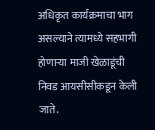अधिकृत कार्यक्रमाचा भाग असल्याने त्यामध्ये सहभागी होणाऱ्या माजी खेळाडूंची निवड आयसीसीकडून केली जाते.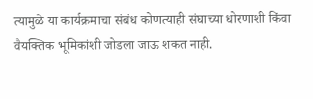त्यामुळे या कार्यक्रमाचा संबंध कोणत्याही संघाच्या धोरणाशी किंवा वैयक्तिक भूमिकांशी जोडला जाऊ शकत नाही.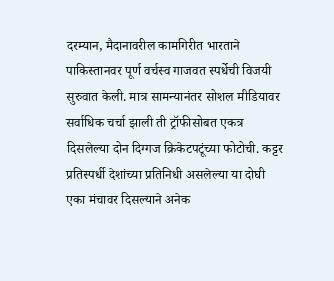दरम्यान, मैदानावरील कामगिरीत भारताने पाकिस्तानवर पूर्ण वर्चस्व गाजवत स्पर्धेची विजयी सुरुवात केली. मात्र सामन्यानंतर सोशल मीडियावर सर्वाधिक चर्चा झाली ती ट्रॉफीसोबत एकत्र दिसलेल्या दोन दिग्गज क्रिकेटपटूंच्या फोटोची. कट्टर प्रतिस्पर्धी देशांच्या प्रतिनिधी असलेल्या या दोघी एका मंचावर दिसल्याने अनेक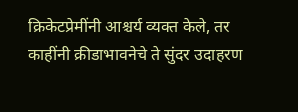क्रिकेटप्रेमींनी आश्चर्य व्यक्त केले, तर काहींनी क्रीडाभावनेचे ते सुंदर उदाहरण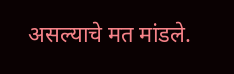असल्याचे मत मांडले.